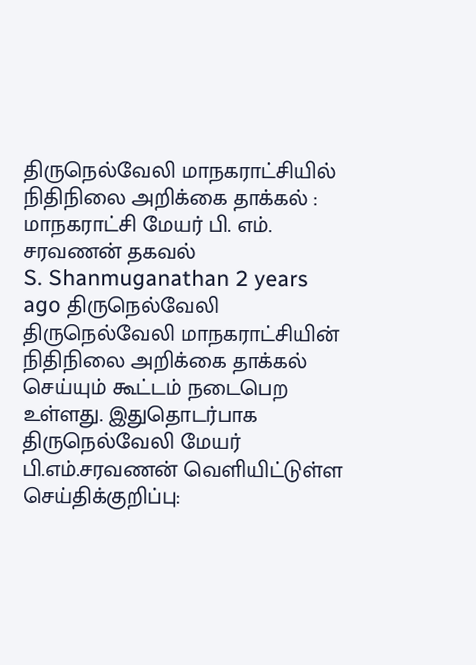திருநெல்வேலி மாநகராட்சியில் நிதிநிலை அறிக்கை தாக்கல் : மாநகராட்சி மேயர் பி. எம். சரவணன் தகவல்
S. Shanmuganathan 2 years ago திருநெல்வேலி
திருநெல்வேலி மாநகராட்சியின் நிதிநிலை அறிக்கை தாக்கல் செய்யும் கூட்டம் நடைபெற உள்ளது. இதுதொடர்பாக திருநெல்வேலி மேயர் பி.எம்.சரவணன் வெளியிட்டுள்ள செய்திக்குறிப்பு: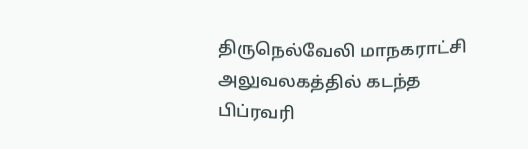திருநெல்வேலி மாநகராட்சி அலுவலகத்தில் கடந்த பிப்ரவரி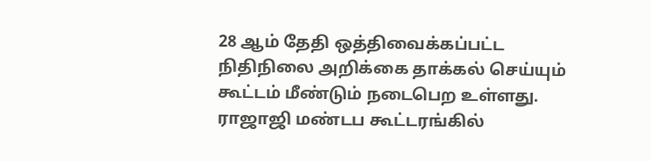28 ஆம் தேதி ஒத்திவைக்கப்பட்ட நிதிநிலை அறிக்கை தாக்கல் செய்யும் கூட்டம் மீண்டும் நடைபெற உள்ளது. ராஜாஜி மண்டப கூட்டரங்கில்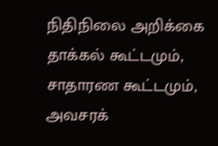நிதிநிலை அறிக்கை தாக்கல் கூட்டமும், சாதாரண கூட்டமும், அவசரக்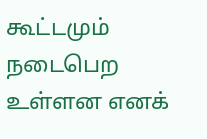கூட்டமும் நடைபெற உள்ளன எனக்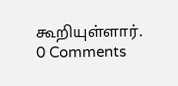கூறியுள்ளார்.
0 Comments